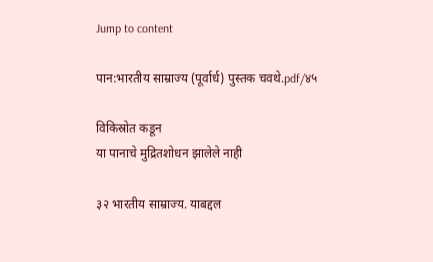Jump to content

पान:भारतीय साम्राज्य (पूर्वार्ध) पुस्तक चवथे.pdf/४५

विकिस्रोत कडून
या पानाचे मुद्रितशोधन झालेले नाही

३२ भारतीय साम्राज्य. याबद्दल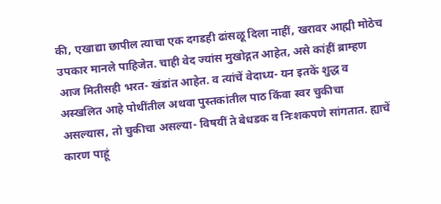की, एखाद्या छापील त्याचा एक दगडही ढांसळू दिला नाहीं, खरावर आह्मी मोठेच उपकार मानले पाहिजेत. चाही वेद ज्यांस मुखोद्गत आहेत, असे कांहीं ब्राम्हण आज मितीसही भरत- खंडांत आहेत. व त्यांचें वेदाध्य- यन इतकें शुद्ध व अस्खलित आहे पोथींतील अथवा पुस्तकांतील पाठ किंवा स्वर चुकीचा असल्यास, तो चुकीचा असल्या- विषयीं ते बेधडक व निःशकपणे सांगतात. ह्याचें कारण पाहूं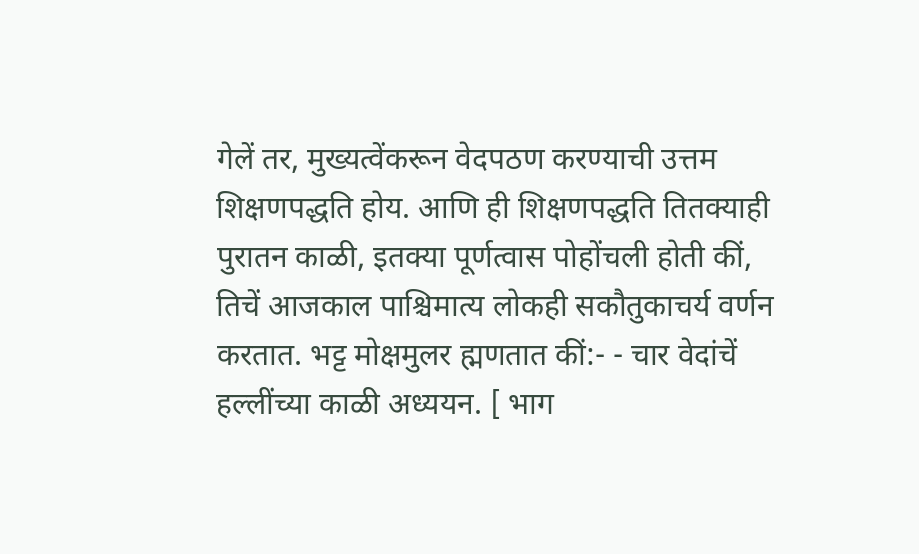गेलें तर, मुख्यत्वेंकरून वेदपठण करण्याची उत्तम शिक्षणपद्धति होय. आणि ही शिक्षणपद्धति तितक्याही पुरातन काळी, इतक्या पूर्णत्वास पोहोंचली होती कीं, तिचें आजकाल पाश्चिमात्य लोकही सकौतुकाचर्य वर्णन करतात. भट्ट मोक्षमुलर ह्मणतात कीं:- - चार वेदांचें हल्लींच्या काळी अध्ययन. [ भाग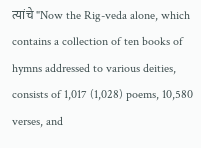त्यांचे "Now the Rig-veda alone, which contains a collection of ten books of hymns addressed to various deities, consists of 1,017 (1,028) poems, 10,580 verses, and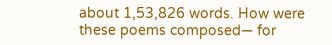about 1,53,826 words. How were these poems composed— for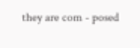they are com - posed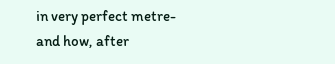in very perfect metre-and how, after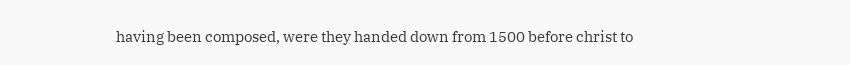having been composed, were they handed down from 1500 before christ to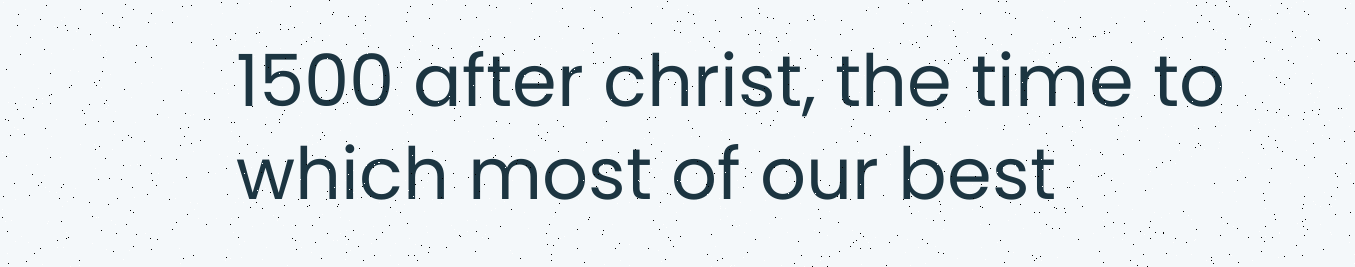1500 after christ, the time to which most of our best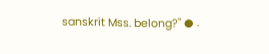sanskrit Mss. belong?" ● .